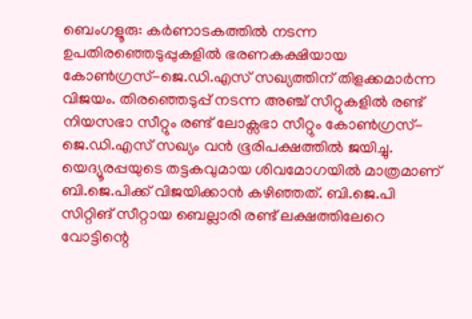ബെംഗളൂരു: കർണാടകത്തിൽ നടന്ന ഉപതിരഞ്ഞെടുപ്പുകളിൽ ഭരണകക്ഷിയായ കോൺഗ്രസ്-ജെ.ഡി.എസ് സഖ്യത്തിന് തിളക്കമാർന്ന വിജയം. തിരഞ്ഞെടുപ്പ് നടന്ന അഞ്ച് സീറ്റുകളിൽ രണ്ട് നിയസഭാ സീറ്റും രണ്ട് ലോക്സഭാ സീറ്റും കോൺഗ്രസ്-ജെ.ഡി.എസ് സഖ്യം വൻ ഭൂരിപക്ഷത്തിൽ ജയിച്ചു. യെദ്യൂരപ്പയുടെ തട്ടകവുമായ ശിവമോഗയിൽ മാത്രമാണ് ബി.ജെ.പിക്ക് വിജയിക്കാൻ കഴിഞ്ഞത്. ബി.ജെ.പി സിറ്റിങ് സീറ്റായ ബെല്ലാരി രണ്ട് ലക്ഷത്തിലേറെ വോട്ടിന്റെ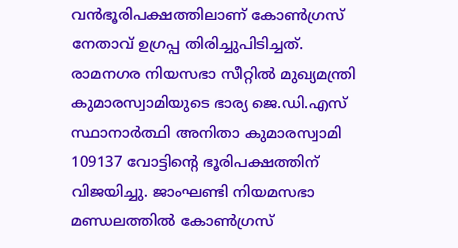വൻഭൂരിപക്ഷത്തിലാണ് കോൺഗ്രസ് നേതാവ് ഉഗ്രപ്പ തിരിച്ചുപിടിച്ചത്. രാമനഗര നിയസഭാ സീറ്റിൽ മുഖ്യമന്ത്രി കുമാരസ്വാമിയുടെ ഭാര്യ ജെ.ഡി.എസ് സ്ഥാനാർത്ഥി അനിതാ കുമാരസ്വാമി 109137 വോട്ടിന്റെ ഭൂരിപക്ഷത്തിന് വിജയിച്ചു. ജാംഘണ്ടി നിയമസഭാ മണ്ഡലത്തിൽ കോൺഗ്രസ്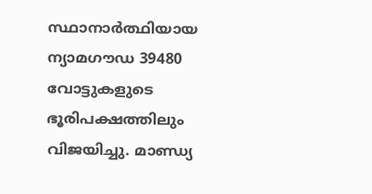സ്ഥാനാർത്ഥിയായ ന്യാമഗൗഡ 39480 വോട്ടുകളുടെ ഭൂരിപക്ഷത്തിലും വിജയിച്ചു. മാണ്ഡ്യ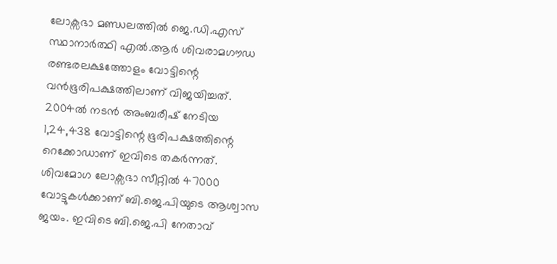ലോക്സഭാ മണ്ഡലത്തിൽ ജെ.ഡി.എസ് സ്ഥാനാർത്ഥി എൽ.ആർ ശിവരാമഗൗഡ രണ്ടരലക്ഷത്തോളം വോട്ടിന്റെ വൻഭൂരിപക്ഷത്തിലാണ് വിജയിച്ചത്. 2004ൽ നടൻ അംബരീഷ് നേടിയ 1,24,438 വോട്ടിന്റെ ഭൂരിപക്ഷത്തിന്റെ റെക്കോഡാണ് ഇവിടെ തകർന്നത്. ശിവമോഗ ലോക്സഭാ സീറ്റിൽ 47000 വോട്ടുകൾക്കാണ് ബി.ജെ.പിയുടെ ആശ്വാസ ജയം. ഇവിടെ ബി.ജെ.പി നേതാവ്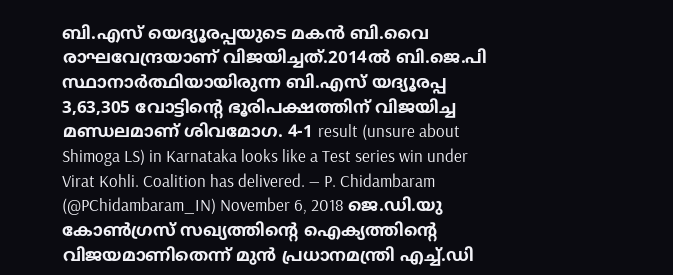ബി.എസ് യെദ്യൂരപ്പയുടെ മകൻ ബി.വൈ രാഘവേന്ദ്രയാണ് വിജയിച്ചത്.2014ൽ ബി.ജെ.പി സ്ഥാനാർത്ഥിയായിരുന്ന ബി.എസ് യദ്യൂരപ്പ 3,63,305 വോട്ടിന്റെ ഭൂരിപക്ഷത്തിന് വിജയിച്ച മണ്ഡലമാണ് ശിവമോഗ. 4-1 result (unsure about Shimoga LS) in Karnataka looks like a Test series win under Virat Kohli. Coalition has delivered. — P. Chidambaram (@PChidambaram_IN) November 6, 2018 ജെ.ഡി.യു കോൺഗ്രസ് സഖ്യത്തിന്റെ ഐക്യത്തിന്റെ വിജയമാണിതെന്ന് മുൻ പ്രധാനമന്ത്രി എച്ച്.ഡി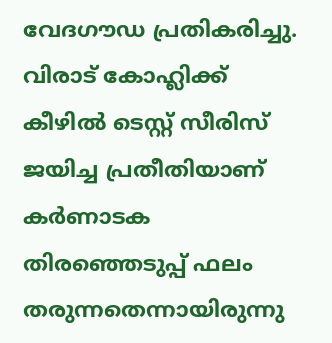വേദഗൗഡ പ്രതികരിച്ചു. വിരാട് കോഹ്ലിക്ക് കീഴിൽ ടെസ്റ്റ് സീരിസ് ജയിച്ച പ്രതീതിയാണ് കർണാടക തിരഞ്ഞെടുപ്പ് ഫലം തരുന്നതെന്നായിരുന്നു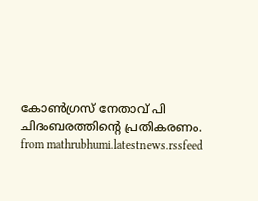കോൺഗ്രസ് നേതാവ് പി ചിദംബരത്തിന്റെ പ്രതികരണം.
from mathrubhumi.latestnews.rssfeed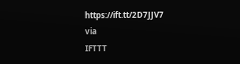https://ift.tt/2D7JJV7
via
IFTTT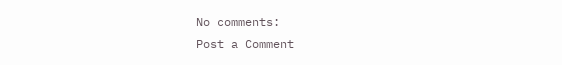No comments:
Post a Comment